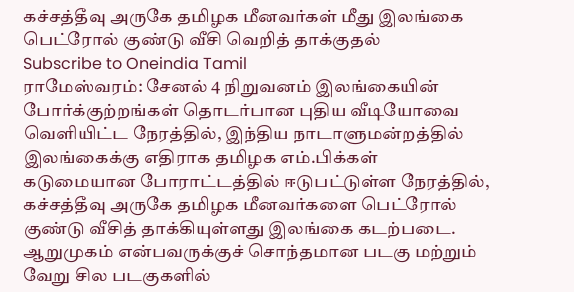கச்சத்தீவு அருகே தமிழக மீனவர்கள் மீது இலங்கை பெட்ரோல் குண்டு வீசி வெறித் தாக்குதல்
Subscribe to Oneindia Tamil
ராமேஸ்வரம்: சேனல் 4 நிறுவனம் இலங்கையின் போர்க்குற்றங்கள் தொடர்பான புதிய வீடியோவை வெளியிட்ட நேரத்தில், இந்திய நாடாளுமன்றத்தில் இலங்கைக்கு எதிராக தமிழக எம்.பிக்கள் கடுமையான போராட்டத்தில் ஈடுபட்டுள்ள நேரத்தில், கச்சத்தீவு அருகே தமிழக மீனவர்களை பெட்ரோல் குண்டு வீசித் தாக்கியுள்ளது இலங்கை கடற்படை.
ஆறுமுகம் என்பவருக்குச் சொந்தமான படகு மற்றும் வேறு சில படகுகளில்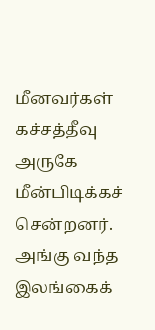மீனவர்கள் கச்சத்தீவு அருகே மீன்பிடிக்கச் சென்றனர். அங்கு வந்த இலங்கைக்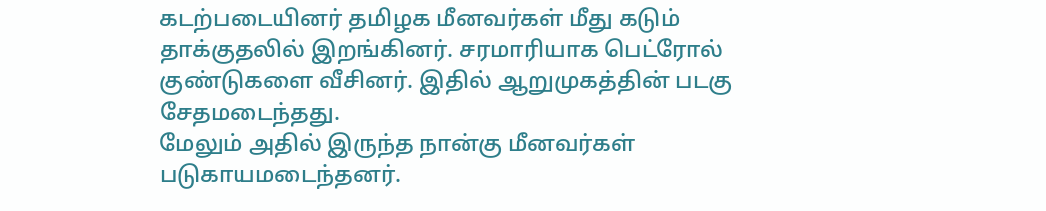கடற்படையினர் தமிழக மீனவர்கள் மீது கடும் தாக்குதலில் இறங்கினர். சரமாரியாக பெட்ரோல் குண்டுகளை வீசினர். இதில் ஆறுமுகத்தின் படகு சேதமடைந்தது.
மேலும் அதில் இருந்த நான்கு மீனவர்கள் படுகாயமடைந்தனர்.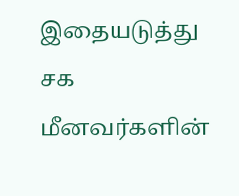இதையடுத்து சக மீனவர்களின்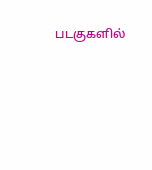படகுகளில்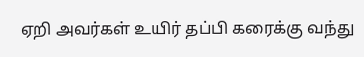ஏறி அவர்கள் உயிர் தப்பி கரைக்கு வந்து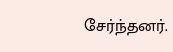சேர்ந்தனர்.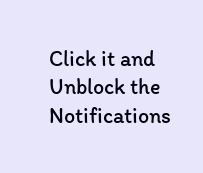Click it and Unblock the Notifications